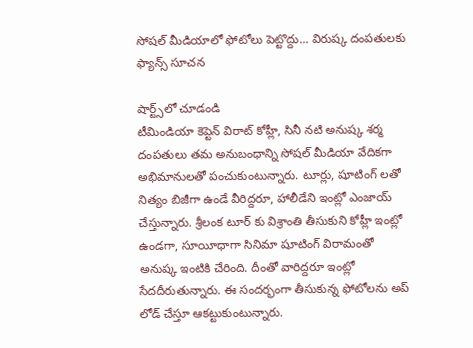సోషల్ మీడియాలో ఫోటోలు పెట్టొద్దు... విరుష్క దంపతులకు ఫ్యాన్స్ సూచన

షార్ట్స్‌లో చూడండి
టీమిండియా కెప్టెన్ విరాట్ కోహ్లీ, సినీ నటి అనుష్క శర్మ దంపతులు తమ అనుబంధాన్ని సోషల్ మీడియా వేదికగా అభిమానులతో పంచుకుంటున్నారు. టూర్లు, షూటింగ్ లతో నిత్యం బిజీగా ఉండే వీరిద్దరూ, హాలీడేని ఇంట్లో ఎంజాయ్ చేస్తున్నారు. శ్రీలంక టూర్ కు విశ్రాంతి తీసుకుని కోహ్లీ ఇంట్లో ఉండగా, సూయీధాగా సినిమా షూటింగ్ విరామంతో అనుష్క ఇంటికి చేరింది. దీంతో వారిద్దరూ ఇంట్లో సేదదీరుతున్నారు. ఈ సందర్భంగా తీసుకున్న ఫోటోలను అప్ లోడ్ చేస్తూ ఆకట్టుకుంటున్నారు.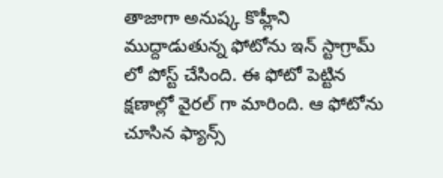తాజాగా అనుష్క కొహ్లీని ముద్దాడుతున్న ఫోటోను ఇన్‌ స్టాగ్రామ్‌ లో పోస్ట్‌ చేసింది. ఈ ఫోటో పెట్టిన క్షణాల్లో వైరల్ గా మారింది. ఆ ఫోటోను చూసిన ఫ్యాన్స్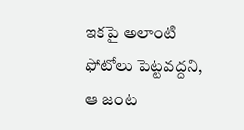ఇకపై అలాంటి ఫోటోలు పెట్టవద్దని, ఆ జంట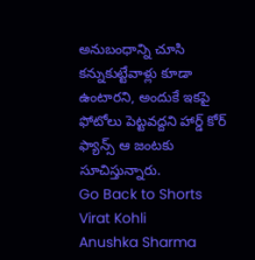అనుబంధాన్ని చూసి కన్నుకుట్టేవాళ్లు కూడా ఉంటారని, అందుకే ఇకపై ఫోటోలు పెట్టవద్దని హార్డ్ కోర్ ఫ్యాన్స్ ఆ జంటకు సూచిస్తున్నారు.
Go Back to Shorts
Virat Kohli
Anushka Sharma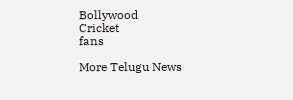Bollywood
Cricket
fans

More Telugu News